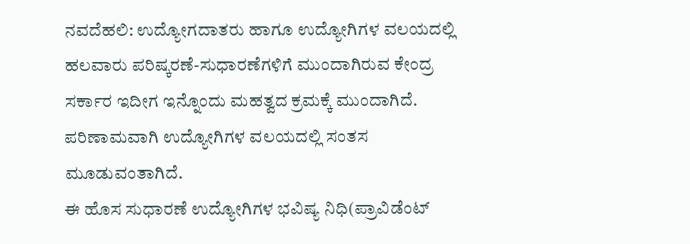ನವದೆಹಲಿ: ಉದ್ಯೋಗದಾತರು ಹಾಗೂ ಉದ್ಯೋಗಿಗಳ ವಲಯದಲ್ಲಿ ಹಲವಾರು ಪರಿಷ್ಕರಣೆ-ಸುಧಾರಣೆಗಳಿಗೆ ಮುಂದಾಗಿರುವ ಕೇಂದ್ರ ಸರ್ಕಾರ ಇದೀಗ ಇನ್ನೊಂದು ಮಹತ್ವದ ಕ್ರಮಕ್ಕೆ ಮುಂದಾಗಿದೆ. ಪರಿಣಾಮವಾಗಿ ಉದ್ಯೋಗಿಗಳ ವಲಯದಲ್ಲಿ ಸಂತಸ ಮೂಡುವಂತಾಗಿದೆ.
ಈ ಹೊಸ ಸುಧಾರಣೆ ಉದ್ಯೋಗಿಗಳ ಭವಿಷ್ಯ ನಿಧಿ(ಪ್ರಾವಿಡೆಂಟ್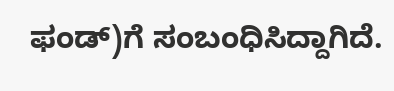ಫಂಡ್)ಗೆ ಸಂಬಂಧಿಸಿದ್ದಾಗಿದೆ.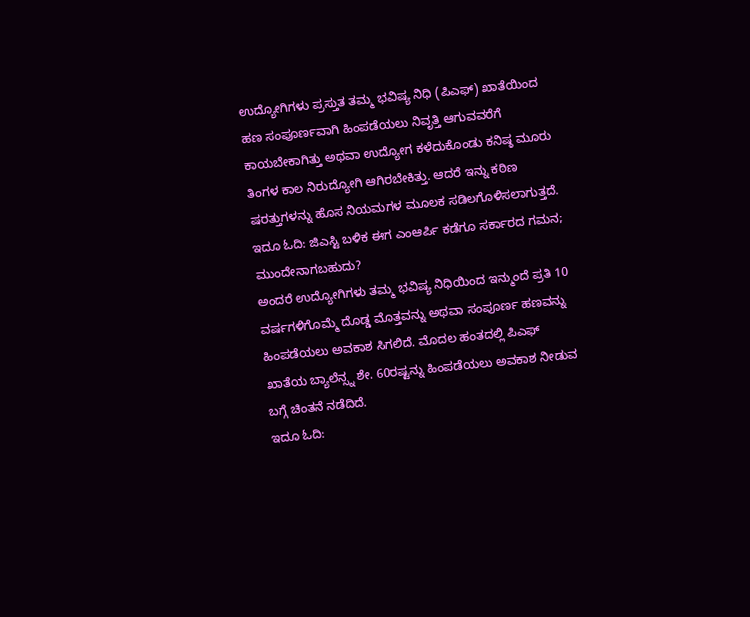ಉದ್ಯೋಗಿಗಳು ಪ್ರಸ್ತುತ ತಮ್ಮ ಭವಿಷ್ಯ ನಿಧಿ (ಪಿಎಫ್) ಖಾತೆಯಿಂದ ಹಣ ಸಂಪೂರ್ಣವಾಗಿ ಹಿಂಪಡೆಯಲು ನಿವೃತ್ತಿ ಆಗುವವರೆಗೆ ಕಾಯಬೇಕಾಗಿತ್ತು ಅಥವಾ ಉದ್ಯೋಗ ಕಳೆದುಕೊಂಡು ಕನಿಷ್ಠ ಮೂರು ತಿಂಗಳ ಕಾಲ ನಿರುದ್ಯೋಗಿ ಆಗಿರಬೇಕಿತ್ತು. ಆದರೆ ಇನ್ನು ಕಠಿಣ ಷರತ್ತುಗಳನ್ನು ಹೊಸ ನಿಯಮಗಳ ಮೂಲಕ ಸಡಿಲಗೊಳಿಸಲಾಗುತ್ತದೆ.
ಇದೂ ಓದಿ: ಜಿಎಸ್ಟಿ ಬಳಿಕ ಈಗ ಎಂಆರ್ಪಿ ಕಡೆಗೂ ಸರ್ಕಾರದ ಗಮನ; ಮುಂದೇನಾಗಬಹುದು?
ಅಂದರೆ ಉದ್ಯೋಗಿಗಳು ತಮ್ಮ ಭವಿಷ್ಯ ನಿಧಿಯಿಂದ ಇನ್ಮುಂದೆ ಪ್ರತಿ 10 ವರ್ಷಗಳಿಗೊಮ್ಮೆ ದೊಡ್ಡ ಮೊತ್ತವನ್ನು ಅಥವಾ ಸಂಪೂರ್ಣ ಹಣವನ್ನು ಹಿಂಪಡೆಯಲು ಅವಕಾಶ ಸಿಗಲಿದೆ. ಮೊದಲ ಹಂತದಲ್ಲಿ ಪಿಎಫ್ ಖಾತೆಯ ಬ್ಯಾಲೆನ್ಸ್ನ ಶೇ. 60ರಷ್ಟನ್ನು ಹಿಂಪಡೆಯಲು ಅವಕಾಶ ನೀಡುವ ಬಗ್ಗೆ ಚಿಂತನೆ ನಡೆದಿದೆ.
ಇದೂ ಓದಿ: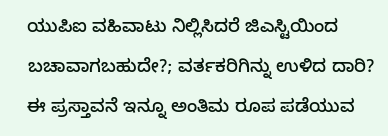ಯುಪಿಐ ವಹಿವಾಟು ನಿಲ್ಲಿಸಿದರೆ ಜಿಎಸ್ಟಿಯಿಂದ ಬಚಾವಾಗಬಹುದೇ?; ವರ್ತಕರಿಗಿನ್ನು ಉಳಿದ ದಾರಿ?
ಈ ಪ್ರಸ್ತಾವನೆ ಇನ್ನೂ ಅಂತಿಮ ರೂಪ ಪಡೆಯುವ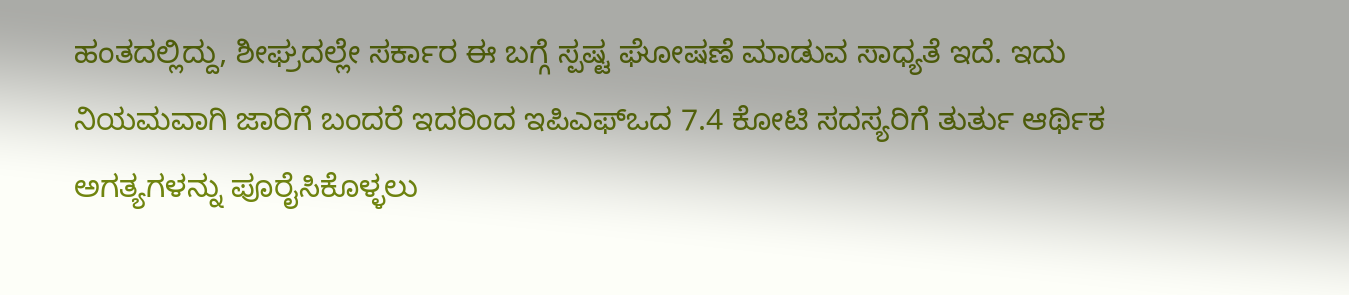ಹಂತದಲ್ಲಿದ್ದು, ಶೀಘ್ರದಲ್ಲೇ ಸರ್ಕಾರ ಈ ಬಗ್ಗೆ ಸ್ಪಷ್ಟ ಘೋಷಣೆ ಮಾಡುವ ಸಾಧ್ಯತೆ ಇದೆ. ಇದು ನಿಯಮವಾಗಿ ಜಾರಿಗೆ ಬಂದರೆ ಇದರಿಂದ ಇಪಿಎಫ್ಒದ 7.4 ಕೋಟಿ ಸದಸ್ಯರಿಗೆ ತುರ್ತು ಆರ್ಥಿಕ ಅಗತ್ಯಗಳನ್ನು ಪೂರೈಸಿಕೊಳ್ಳಲು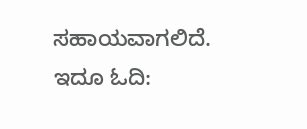ಸಹಾಯವಾಗಲಿದೆ.
ಇದೂ ಓದಿ: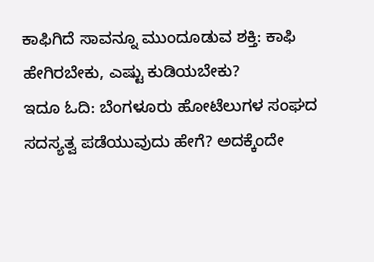ಕಾಫಿಗಿದೆ ಸಾವನ್ನೂ ಮುಂದೂಡುವ ಶಕ್ತಿ: ಕಾಫಿ ಹೇಗಿರಬೇಕು, ಎಷ್ಟು ಕುಡಿಯಬೇಕು?
ಇದೂ ಓದಿ: ಬೆಂಗಳೂರು ಹೋಟೆಲುಗಳ ಸಂಘದ ಸದಸ್ಯತ್ವ ಪಡೆಯುವುದು ಹೇಗೆ? ಅದಕ್ಕೆಂದೇ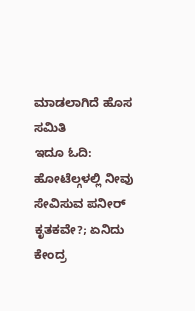ಮಾಡಲಾಗಿದೆ ಹೊಸ ಸಮಿತಿ
ಇದೂ ಓದಿ: ಹೋಟೆಲ್ಗಳಲ್ಲಿ ನೀವು ಸೇವಿಸುವ ಪನೀರ್ ಕೃತಕವೇ?; ಏನಿದು ಕೇಂದ್ರ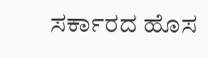ಸರ್ಕಾರದ ಹೊಸ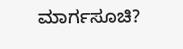ಮಾರ್ಗಸೂಚಿ?